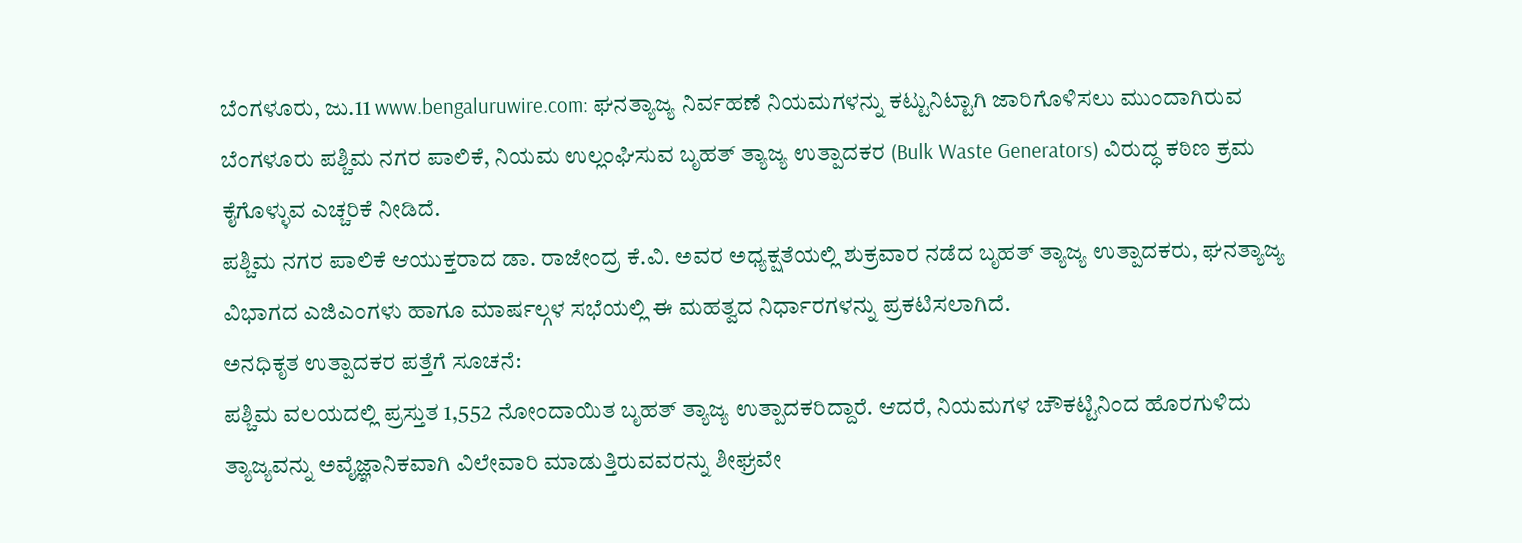ಬೆಂಗಳೂರು, ಜು.11 www.bengaluruwire.com: ಘನತ್ಯಾಜ್ಯ ನಿರ್ವಹಣೆ ನಿಯಮಗಳನ್ನು ಕಟ್ಟುನಿಟ್ಟಾಗಿ ಜಾರಿಗೊಳಿಸಲು ಮುಂದಾಗಿರುವ ಬೆಂಗಳೂರು ಪಶ್ಚಿಮ ನಗರ ಪಾಲಿಕೆ, ನಿಯಮ ಉಲ್ಲಂಘಿಸುವ ಬೃಹತ್ ತ್ಯಾಜ್ಯ ಉತ್ಪಾದಕರ (Bulk Waste Generators) ವಿರುದ್ಧ ಕಠಿಣ ಕ್ರಮ ಕೈಗೊಳ್ಳುವ ಎಚ್ಚರಿಕೆ ನೀಡಿದೆ.
ಪಶ್ಚಿಮ ನಗರ ಪಾಲಿಕೆ ಆಯುಕ್ತರಾದ ಡಾ. ರಾಜೇಂದ್ರ ಕೆ.ವಿ. ಅವರ ಅಧ್ಯಕ್ಷತೆಯಲ್ಲಿ ಶುಕ್ರವಾರ ನಡೆದ ಬೃಹತ್ ತ್ಯಾಜ್ಯ ಉತ್ಪಾದಕರು, ಘನತ್ಯಾಜ್ಯ ವಿಭಾಗದ ಎಜಿಎಂಗಳು ಹಾಗೂ ಮಾರ್ಷಲ್ಗಳ ಸಭೆಯಲ್ಲಿ ಈ ಮಹತ್ವದ ನಿರ್ಧಾರಗಳನ್ನು ಪ್ರಕಟಿಸಲಾಗಿದೆ.
ಅನಧಿಕೃತ ಉತ್ಪಾದಕರ ಪತ್ತೆಗೆ ಸೂಚನೆ:
ಪಶ್ಚಿಮ ವಲಯದಲ್ಲಿ ಪ್ರಸ್ತುತ 1,552 ನೋಂದಾಯಿತ ಬೃಹತ್ ತ್ಯಾಜ್ಯ ಉತ್ಪಾದಕರಿದ್ದಾರೆ. ಆದರೆ, ನಿಯಮಗಳ ಚೌಕಟ್ಟಿನಿಂದ ಹೊರಗುಳಿದು ತ್ಯಾಜ್ಯವನ್ನು ಅವೈಜ್ಞಾನಿಕವಾಗಿ ವಿಲೇವಾರಿ ಮಾಡುತ್ತಿರುವವರನ್ನು ಶೀಘ್ರವೇ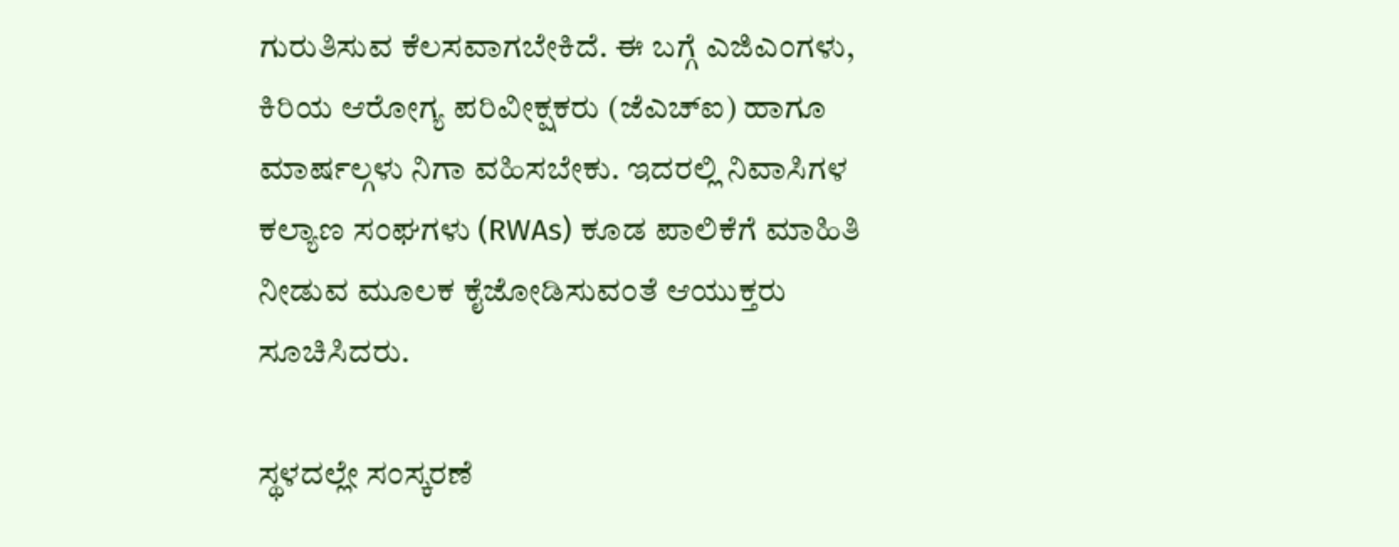ಗುರುತಿಸುವ ಕೆಲಸವಾಗಬೇಕಿದೆ. ಈ ಬಗ್ಗೆ ಎಜಿಎಂಗಳು, ಕಿರಿಯ ಆರೋಗ್ಯ ಪರಿವೀಕ್ಷಕರು (ಜೆಎಚ್ಐ) ಹಾಗೂ ಮಾರ್ಷಲ್ಗಳು ನಿಗಾ ವಹಿಸಬೇಕು. ಇದರಲ್ಲಿ ನಿವಾಸಿಗಳ ಕಲ್ಯಾಣ ಸಂಘಗಳು (RWAs) ಕೂಡ ಪಾಲಿಕೆಗೆ ಮಾಹಿತಿ ನೀಡುವ ಮೂಲಕ ಕೈಜೋಡಿಸುವಂತೆ ಆಯುಕ್ತರು ಸೂಚಿಸಿದರು.

ಸ್ಥಳದಲ್ಲೇ ಸಂಸ್ಕರಣೆ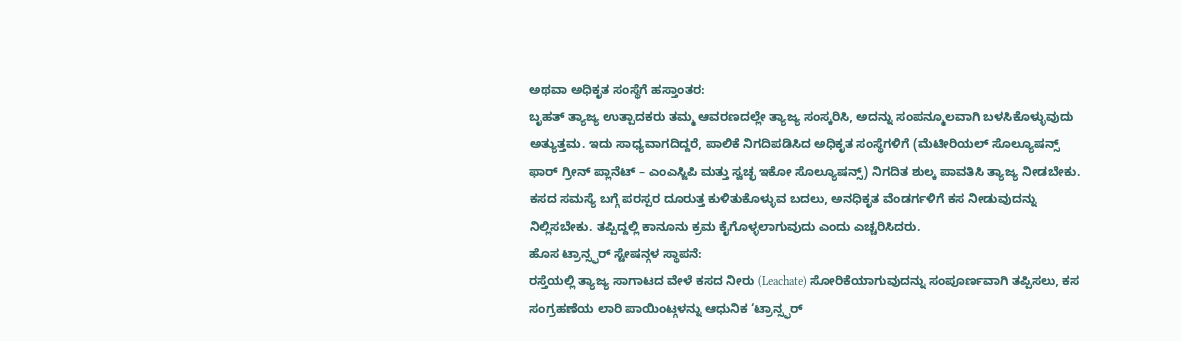ಅಥವಾ ಅಧಿಕೃತ ಸಂಸ್ಥೆಗೆ ಹಸ್ತಾಂತರ:
ಬೃಹತ್ ತ್ಯಾಜ್ಯ ಉತ್ಪಾದಕರು ತಮ್ಮ ಆವರಣದಲ್ಲೇ ತ್ಯಾಜ್ಯ ಸಂಸ್ಕರಿಸಿ, ಅದನ್ನು ಸಂಪನ್ಮೂಲವಾಗಿ ಬಳಸಿಕೊಳ್ಳುವುದು ಅತ್ಯುತ್ತಮ. ಇದು ಸಾಧ್ಯವಾಗದಿದ್ದರೆ, ಪಾಲಿಕೆ ನಿಗದಿಪಡಿಸಿದ ಅಧಿಕೃತ ಸಂಸ್ಥೆಗಳಿಗೆ (ಮೆಟೀರಿಯಲ್ ಸೊಲ್ಯೂಷನ್ಸ್ ಫಾರ್ ಗ್ರೀನ್ ಪ್ಲಾನೆಟ್ – ಎಂಎಸ್ಜಿಪಿ ಮತ್ತು ಸ್ವಚ್ಛ ಇಕೋ ಸೊಲ್ಯೂಷನ್ಸ್) ನಿಗದಿತ ಶುಲ್ಕ ಪಾವತಿಸಿ ತ್ಯಾಜ್ಯ ನೀಡಬೇಕು. ಕಸದ ಸಮಸ್ಯೆ ಬಗ್ಗೆ ಪರಸ್ಪರ ದೂರುತ್ತ ಕುಳಿತುಕೊಳ್ಳುವ ಬದಲು, ಅನಧಿಕೃತ ವೆಂಡರ್ಗಳಿಗೆ ಕಸ ನೀಡುವುದನ್ನು ನಿಲ್ಲಿಸಬೇಕು. ತಪ್ಪಿದ್ದಲ್ಲಿ ಕಾನೂನು ಕ್ರಮ ಕೈಗೊಳ್ಳಲಾಗುವುದು ಎಂದು ಎಚ್ಚರಿಸಿದರು.
ಹೊಸ ಟ್ರಾನ್ಸ್ಫರ್ ಸ್ಟೇಷನ್ಗಳ ಸ್ಥಾಪನೆ:
ರಸ್ತೆಯಲ್ಲಿ ತ್ಯಾಜ್ಯ ಸಾಗಾಟದ ವೇಳೆ ಕಸದ ನೀರು (Leachate) ಸೋರಿಕೆಯಾಗುವುದನ್ನು ಸಂಪೂರ್ಣವಾಗಿ ತಪ್ಪಿಸಲು, ಕಸ ಸಂಗ್ರಹಣೆಯ ಲಾರಿ ಪಾಯಿಂಟ್ಗಳನ್ನು ಆಧುನಿಕ ‘ಟ್ರಾನ್ಸ್ಫರ್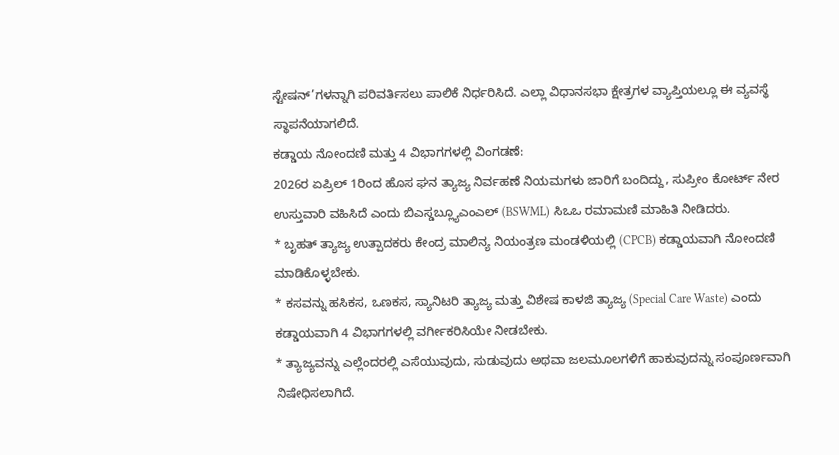ಸ್ಟೇಷನ್’ಗಳನ್ನಾಗಿ ಪರಿವರ್ತಿಸಲು ಪಾಲಿಕೆ ನಿರ್ಧರಿಸಿದೆ. ಎಲ್ಲಾ ವಿಧಾನಸಭಾ ಕ್ಷೇತ್ರಗಳ ವ್ಯಾಪ್ತಿಯಲ್ಲೂ ಈ ವ್ಯವಸ್ಥೆ ಸ್ಥಾಪನೆಯಾಗಲಿದೆ.
ಕಡ್ಡಾಯ ನೋಂದಣಿ ಮತ್ತು 4 ವಿಭಾಗಗಳಲ್ಲಿ ವಿಂಗಡಣೆ:
2026ರ ಏಪ್ರಿಲ್ 1ರಿಂದ ಹೊಸ ಘನ ತ್ಯಾಜ್ಯ ನಿರ್ವಹಣೆ ನಿಯಮಗಳು ಜಾರಿಗೆ ಬಂದಿದ್ದು, ಸುಪ್ರೀಂ ಕೋರ್ಟ್ ನೇರ ಉಸ್ತುವಾರಿ ವಹಿಸಿದೆ ಎಂದು ಬಿಎಸ್ಡಬ್ಲ್ಯೂಎಂಎಲ್ (BSWML) ಸಿಒಒ ರಮಾಮಣಿ ಮಾಹಿತಿ ನೀಡಿದರು.
* ಬೃಹತ್ ತ್ಯಾಜ್ಯ ಉತ್ಪಾದಕರು ಕೇಂದ್ರ ಮಾಲಿನ್ಯ ನಿಯಂತ್ರಣ ಮಂಡಳಿಯಲ್ಲಿ (CPCB) ಕಡ್ಡಾಯವಾಗಿ ನೋಂದಣಿ ಮಾಡಿಕೊಳ್ಳಬೇಕು.
* ಕಸವನ್ನು ಹಸಿಕಸ, ಒಣಕಸ, ಸ್ಯಾನಿಟರಿ ತ್ಯಾಜ್ಯ ಮತ್ತು ವಿಶೇಷ ಕಾಳಜಿ ತ್ಯಾಜ್ಯ (Special Care Waste) ಎಂದು ಕಡ್ಡಾಯವಾಗಿ 4 ವಿಭಾಗಗಳಲ್ಲಿ ವರ್ಗೀಕರಿಸಿಯೇ ನೀಡಬೇಕು.
* ತ್ಯಾಜ್ಯವನ್ನು ಎಲ್ಲೆಂದರಲ್ಲಿ ಎಸೆಯುವುದು, ಸುಡುವುದು ಅಥವಾ ಜಲಮೂಲಗಳಿಗೆ ಹಾಕುವುದನ್ನು ಸಂಪೂರ್ಣವಾಗಿ ನಿಷೇಧಿಸಲಾಗಿದೆ.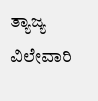ತ್ಯಾಜ್ಯ ವಿಲೇವಾರಿ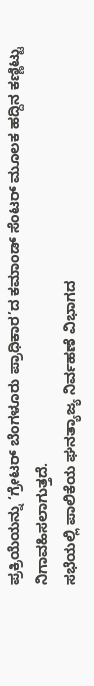ಪ್ರಕ್ರಿಯೆಯನ್ನು ‘ಗ್ರೇಟರ್ ಬೆಂಗಳೂರು ಪ್ರಾಧಿಕಾರ’ದ ಕಮಾಂಡ್ ಸೆಂಟರ್ ಮೂಲಕ ಹದ್ದಿನ ಕಣ್ಣಿಟ್ಟು ನಿಗಾವಹಿಸಲಾಗುತ್ತದೆ.
ಸಭೆಯಲ್ಲಿ ಪಾಲಿಕೆಯ ಘನತ್ಯಾಜ್ಯ ನಿರ್ವಹಣೆ ವಿಭಾಗದ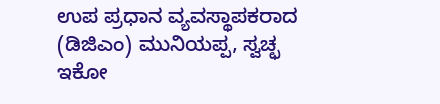ಉಪ ಪ್ರಧಾನ ವ್ಯವಸ್ಥಾಪಕರಾದ (ಡಿಜಿಎಂ) ಮುನಿಯಪ್ಪ, ಸ್ವಚ್ಛ ಇಕೋ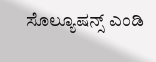ಸೊಲ್ಯೂಷನ್ಸ್ ಎಂಡಿ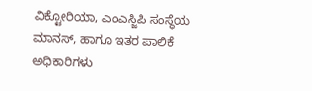ವಿಕ್ಟೋರಿಯಾ, ಎಂಎಸ್ಜಿಪಿ ಸಂಸ್ಥೆಯ ಮಾನಸ್, ಹಾಗೂ ಇತರ ಪಾಲಿಕೆ ಅಧಿಕಾರಿಗಳು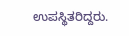ಉಪಸ್ಥಿತರಿದ್ದರು.